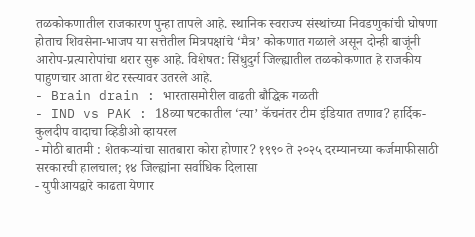तळकोकणातील राजकारण पुन्हा तापले आहे. स्थानिक स्वराज्य संस्थांच्या निवडणुकांची घोषणा होताच शिवसेना-भाजप या सत्तेतील मित्रपक्षांचे ‘मैत्र’ कोकणात गळाले असून दोन्ही बाजूंनी आरोप-प्रत्यारोपांचा थरार सुरू आहे. विशेषत: सिंधुदुर्ग जिल्ह्यातील तळकोकणात हे राजकीय पाहुणचार आता थेट रस्त्यावर उतरले आहे.
- Brain drain : भारतासमोरील वाढती बौद्धिक गळती
- IND vs PAK : 18व्या षटकातील ‘त्या’ कॅचनंतर टीम इंडियात तणाव? हार्दिक-कुलदीप वादाचा व्हिडीओ व्हायरल
- मोठी बातमी : शेतकऱ्यांचा सातबारा कोरा होणार? १९९० ते २०२५ दरम्यानच्या कर्जमाफीसाठी सरकारची हालचाल; १४ जिल्ह्यांना सर्वाधिक दिलासा
- युपीआयद्वारे काढता येणार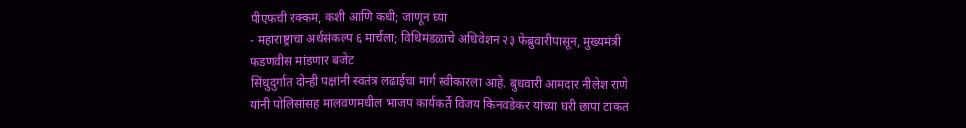पीएफची रक्कम, कशी आणि कधी; जाणून घ्या
- महाराष्ट्राचा अर्थसंकल्प ६ मार्चला; विधिमंडळाचे अधिवेशन २३ फेब्रुवारीपासून, मुख्यमंत्री फडणवीस मांडणार बजेट
सिंधुदुर्गात दोन्ही पक्षांनी स्वतंत्र लढाईचा मार्ग स्वीकारला आहे. बुधवारी आमदार नीलेश राणे यांनी पोलिसांसह मालवणमधील भाजप कार्यकर्ते विजय किनवडेकर यांच्या घरी छापा टाकत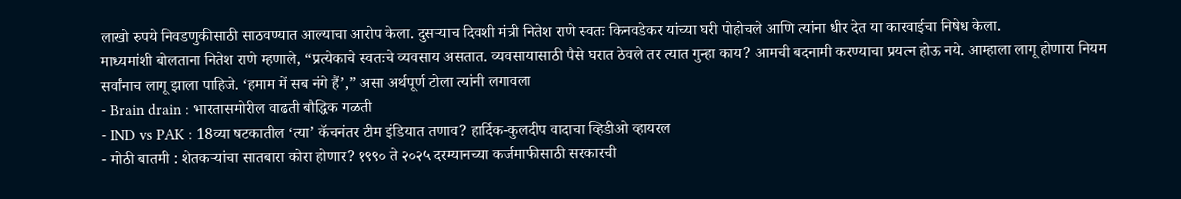लाखो रुपये निवडणुकीसाठी साठवण्यात आल्याचा आरोप केला. दुसऱ्याच दिवशी मंत्री नितेश राणे स्वतः किनवडेकर यांच्या घरी पोहोचले आणि त्यांना धीर देत या कारवाईचा निषेध केला.
माध्यमांशी बोलताना नितेश राणे म्हणाले, “प्रत्येकाचे स्वतःचे व्यवसाय असतात. व्यवसायासाठी पैसे घरात ठेवले तर त्यात गुन्हा काय? आमची बदनामी करण्याचा प्रयत्न होऊ नये. आम्हाला लागू होणारा नियम सर्वांनाच लागू झाला पाहिजे. ‘हमाम में सब नंगे हैं’,” असा अर्थपूर्ण टोला त्यांनी लगावला
- Brain drain : भारतासमोरील वाढती बौद्धिक गळती
- IND vs PAK : 18व्या षटकातील ‘त्या’ कॅचनंतर टीम इंडियात तणाव? हार्दिक-कुलदीप वादाचा व्हिडीओ व्हायरल
- मोठी बातमी : शेतकऱ्यांचा सातबारा कोरा होणार? १९९० ते २०२५ दरम्यानच्या कर्जमाफीसाठी सरकारची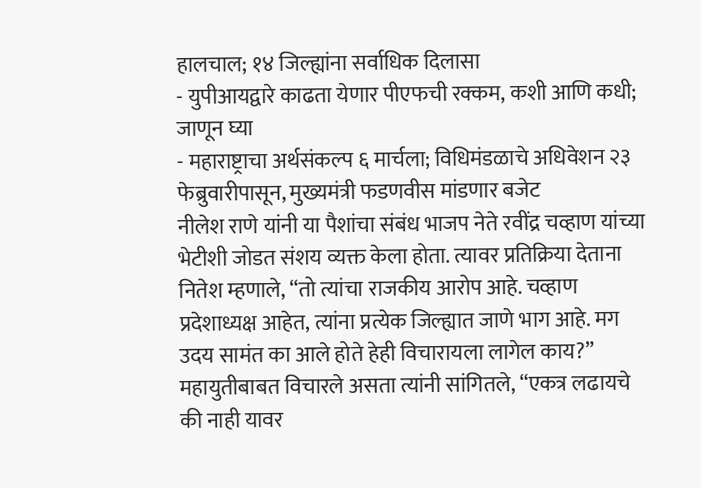हालचाल; १४ जिल्ह्यांना सर्वाधिक दिलासा
- युपीआयद्वारे काढता येणार पीएफची रक्कम, कशी आणि कधी; जाणून घ्या
- महाराष्ट्राचा अर्थसंकल्प ६ मार्चला; विधिमंडळाचे अधिवेशन २३ फेब्रुवारीपासून, मुख्यमंत्री फडणवीस मांडणार बजेट
नीलेश राणे यांनी या पैशांचा संबंध भाजप नेते रवींद्र चव्हाण यांच्या भेटीशी जोडत संशय व्यक्त केला होता. त्यावर प्रतिक्रिया देताना नितेश म्हणाले, “तो त्यांचा राजकीय आरोप आहे. चव्हाण प्रदेशाध्यक्ष आहेत, त्यांना प्रत्येक जिल्ह्यात जाणे भाग आहे. मग उदय सामंत का आले होते हेही विचारायला लागेल काय?”
महायुतीबाबत विचारले असता त्यांनी सांगितले, “एकत्र लढायचे की नाही यावर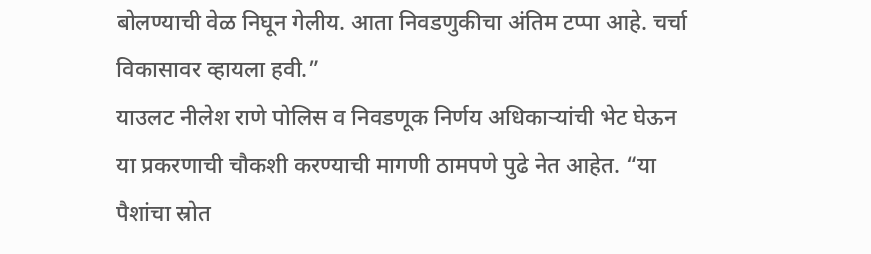बोलण्याची वेळ निघून गेलीय. आता निवडणुकीचा अंतिम टप्पा आहे. चर्चा विकासावर व्हायला हवी.”
याउलट नीलेश राणे पोलिस व निवडणूक निर्णय अधिकाऱ्यांची भेट घेऊन या प्रकरणाची चौकशी करण्याची मागणी ठामपणे पुढे नेत आहेत. “या पैशांचा स्रोत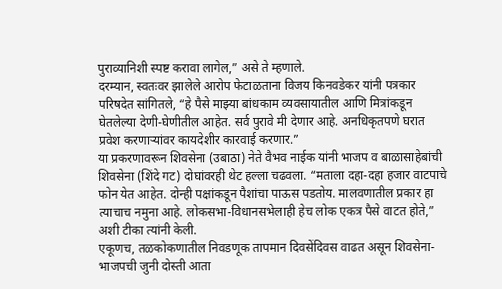पुराव्यानिशी स्पष्ट करावा लागेल,” असे ते म्हणाले.
दरम्यान, स्वतःवर झालेले आरोप फेटाळताना विजय किनवडेकर यांनी पत्रकार परिषदेत सांगितले, “हे पैसे माझ्या बांधकाम व्यवसायातील आणि मित्रांकडून घेतलेल्या देणी-घेणीतील आहेत. सर्व पुरावे मी देणार आहे. अनधिकृतपणे घरात प्रवेश करणाऱ्यांवर कायदेशीर कारवाई करणार.”
या प्रकरणावरून शिवसेना (उबाठा) नेते वैभव नाईक यांनी भाजप व बाळासाहेबांची शिवसेना (शिंदे गट) दोघांवरही थेट हल्ला चढवला. “मताला दहा-दहा हजार वाटपाचे फोन येत आहेत. दोन्ही पक्षांकडून पैशांचा पाऊस पडतोय. मालवणातील प्रकार हा त्याचाच नमुना आहे. लोकसभा-विधानसभेलाही हेच लोक एकत्र पैसे वाटत होते,” अशी टीका त्यांनी केली.
एकूणच, तळकोकणातील निवडणूक तापमान दिवसेंदिवस वाढत असून शिवसेना-भाजपची जुनी दोस्ती आता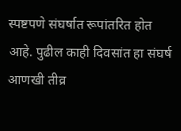स्पष्टपणे संघर्षात रूपांतरित होत आहे. पुढील काही दिवसांत हा संघर्ष आणखी तीव्र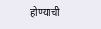होण्याची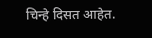चिन्हे दिसत आहेत.